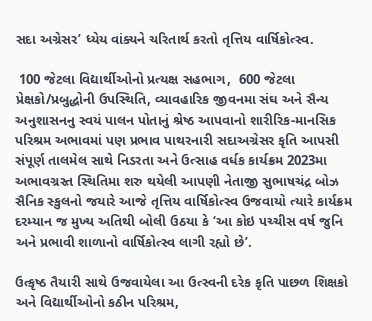સદા અગ્રેસર’ ધ્યેય વાંક્યને ચરિતાર્થ કરતો તૃત્તિય વાર્ષિકોત્સ્વ.

 100 જેટલા વિદ્યાર્થીઓનો પ્રત્યક્ષ સહભાગ,  600 જેટલા પ્રેક્ષકો/પ્રબુદ્ધોની ઉપસ્થિતિ, વ્યાવહારિક જીવનમા સંઘ અને સૈન્ય અનુશાસનનુ સ્વયં પાલન પોતાનું શ્રેષ્ઠ આપવાનો શારીરિક-માનસિક પરિશ્રમ અભાવમાં પણ પ્રભાવ પાથરનારી સદાઅગ્રેસર કૃતિ આપસી સંપૂર્ણ તાલમેલ સાથે નિડરતા અને ઉત્સાહ વર્ધક કાર્યક્રમ 2023મા અભાવગ્રસ્ત સ્થિતિમા શરુ થયેલી આપણી નેતાજી સુભાષચંદ્ર બોઝ સૈનિક સ્કુલનો જયારે આજે તૃત્તિય વાર્ષિકોત્સ્વ ઉજવાયો ત્યારે કાર્યક્રમ દરમ્યાન જ મુખ્ય અતિથી બોલી ઉઠયા કે ‘આ કોઇ પચ્ચીસ વર્ષ જુનિ અને પ્રભાવી શાળાનો વાર્ષિકોત્સ્વ લાગી રહ્યો છે’.

ઉત્કૃષ્ઠ તૈયારી સાથે ઉજવાયેલા આ ઉત્સ્વની દરેક કૃતિ પાછળ શિક્ષકો અને વિદ્યાર્થીઓનો કઠીન પરિશ્રમ,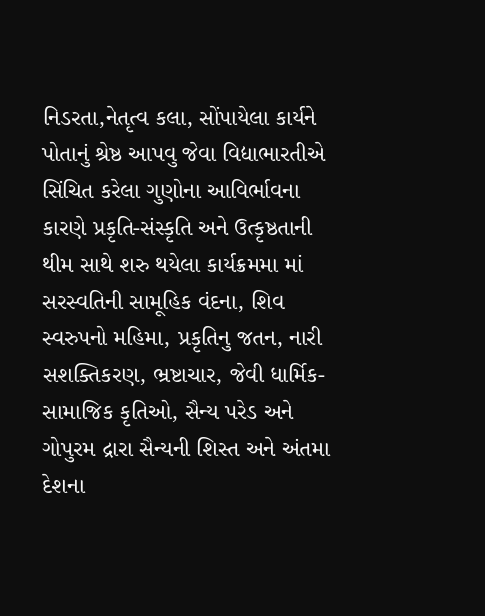નિડરતા,નેતૃત્વ કલા, સોંપાયેલા કાર્યને પોતાનું શ્રેષ્ઠ આપવુ જેવા વિદ્યાભારતીએ સિંચિત કરેલા ગુણોના આવિર્ભાવના કારણે પ્રકૃતિ-સંસ્કૃતિ અને ઉત્કૃષ્ઠતાની થીમ સાથે શરુ થયેલા કાર્યક્રમમા માં સરસ્વતિની સામૂહિક વંદના, શિવ સ્વરુપનો મહિમા, પ્રકૃતિનુ જતન, નારી સશક્તિકરણ, ભ્રષ્ટાચાર, જેવી ધાર્મિક-સામાજિક કૃતિઓ, સૈન્ય પરેડ અને ગોપુરમ દ્રારા સૈન્યની શિસ્ત અને અંતમા દેશના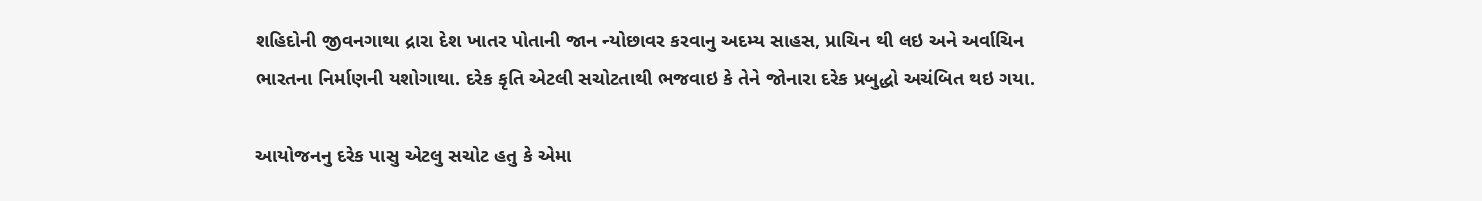શહિદોની જીવનગાથા દ્રારા દેશ ખાતર પોતાની જાન ન્યોછાવર કરવાનુ અદમ્ય સાહસ, પ્રાચિન થી લઇ અને અર્વાચિન ભારતના નિર્માણની યશોગાથા. દરેક કૃતિ એટલી સચોટતાથી ભજવાઇ કે તેને જોનારા દરેક પ્રબુદ્ધો અચંબિત થઇ ગયા.

આયોજનનુ દરેક પાસુ એટલુ સચોટ હતુ કે એમા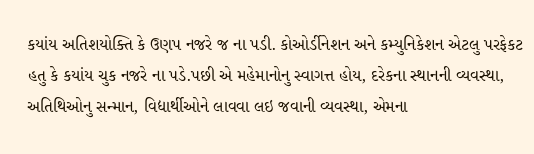કયાંય અતિશયોક્તિ કે ઉણપ નજરે જ ના પડી. કોઓર્ડીનેશન અને કમ્યુનિકેશન એટલુ પરફેકટ હતુ કે કયાંય ચુક નજરે ના પડે.પછી એ મહેમાનોનુ સ્વાગત્ત હોય, દરેકના સ્થાનની વ્યવસ્થા, અતિથિઓનુ સન્માન, વિદ્યાર્થીઓને લાવવા લઇ જવાની વ્યવસ્થા, એમના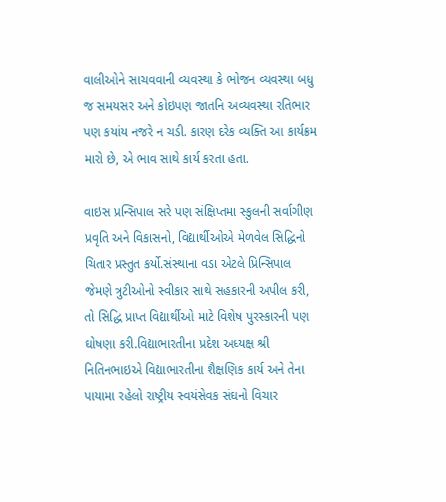વાલીઓને સાચવવાની વ્યવસ્થા કે ભોજન વ્યવસ્થા બધુ જ સમયસર અને કોઇપણ જાતનિ અવ્યવસ્થા રતિભાર પણ કયાંય નજરે ન ચડી. કારણ દરેક વ્યક્તિ આ કાર્યક્રમ મારો છે, એ ભાવ સાથે કાર્ય કરતા હતા.

વાઇસ પ્રન્સિપાલ સરે પણ સંક્ષિપ્તમા સ્કુલની સર્વાગીણ પ્રવૃતિ અને વિકાસનો, વિદ્યાર્થીઓએ મેળવેલ સિદ્ધિનો ચિતાર પ્રસ્તુત કર્યો.સંસ્થાના વડા એટલે પ્રિન્સિપાલ જેમણે ત્રુટીઓનો સ્વીકાર સાથે સહકારની અપીલ કરી, તો સિદ્ધિ પ્રાપ્ત વિદ્યાર્થીઓ માટે વિશેષ પુરસ્કારની પણ ઘોષણા કરી.વિદ્યાભારતીના પ્રદેશ અધ્યક્ષ શ્રી નિતિનભાઇએ વિદ્યાભારતીના શૈક્ષણિક કાર્ય અને તેના પાયામા રહેલો રાષ્ટ્રીય સ્વયંસેવક સંઘનો વિચાર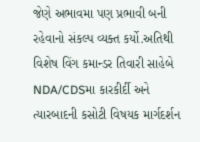જેણે અભાવમા પણ પ્રભાવી બની રહેવાનો સંકલ્પ વ્યક્ત કર્યો.અતિથી વિશેષ વિંગ કમાન્ડર તિવારી સાહેબે NDA/CDSમા કારકીર્દી અને ત્યારબાદની કસોટી વિષયક માર્ગદર્શન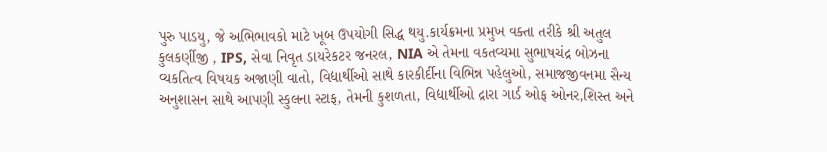પુરુ પાડયુ, જે અભિભાવકો માટે ખૂબ ઉપયોગી સિદ્ધ થયુ.કાર્યક્રમના પ્રમુખ વક્તા તરીકે શ્રી અતુલ કુલકર્ણીજી , IPS, સેવા નિવૃત ડાયરેકટર જનરલ, NIA એ તેમના વકતવ્યમા સુભાષચંદ્ર બોઝના વ્યકતિત્વ વિષયક અજાણી વાતો, વિદ્યાર્થીઓ સાથે કારકીર્દીના વિભિન્ન પહેલુઓ, સમાજજીવનમા સૈન્ય અનુશાસન સાથે આપણી સ્કુલના સ્ટાફ, તેમની કુશળતા, વિદ્યાર્થીઓ દ્રારા ગાર્ડ ઓફ ઓનર,શિસ્ત અને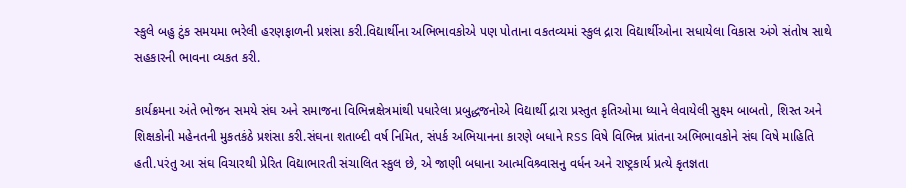સ્કુલે બહુ ટુંક સમયમા ભરેલી હરણફાળની પ્રશંસા કરી.વિદ્યાર્થીના અભિભાવકોએ પણ પોતાના વકતવ્યમાં સ્કુલ દ્રારા વિદ્યાર્થીઓના સધાયેલા વિકાસ અંગે સંતોષ સાથે સહકારની ભાવના વ્યકત કરી.

કાર્યક્રમના અંતે ભોજન સમયે સંઘ અને સમાજના વિભિન્નક્ષેત્રમાંથી પધારેલા પ્રબુદ્ધજનોએ વિદ્યાર્થી દ્રારા પ્રસ્તુત કૃતિઓમા ધ્યાને લેવાયેલી સુક્ષ્મ બાબતો, શિસ્ત અને શિક્ષકોની મહેનતની મુકતકંઠે પ્રશંસા કરી.સંઘના શતાબ્દી વર્ષ નિમિત, સંપર્ક અભિયાનના કારણે બધાને RSS વિષે વિભિન્ન પ્રાંતના અભિભાવકોને સંઘ વિષે માહિતિ હતી.પરંતુ આ સંઘ વિચારથી પ્રેરિત વિદ્યાભારતી સંચાલિત સ્કુલ છે, એ જાણી બધાના આત્મવિશ્ર્વાસનુ વર્ધન અને રાષ્ટ્રકાર્ય પ્રત્યે કૃતજ્ઞતા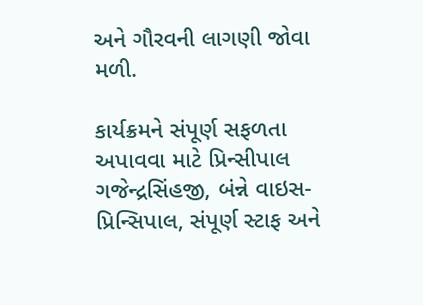અને ગૌરવની લાગણી જોવા મળી.

કાર્યક્રમને સંપૂર્ણ સફળતા અપાવવા માટે પ્રિન્સીપાલ ગજેન્દ્રસિંહજી, બંન્ને વાઇસ-પ્રિન્સિપાલ, સંપૂર્ણ સ્ટાફ અને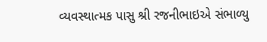વ્યવસ્થાત્મક પાસુ શ્રી રજનીભાઇએ સંભાળ્યુ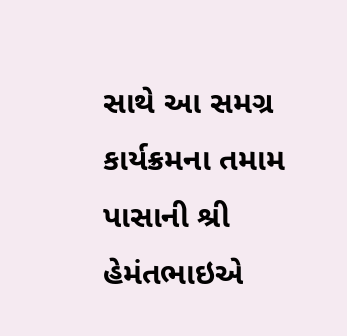સાથે આ સમગ્ર કાર્યક્રમના તમામ પાસાની શ્રી હેમંતભાઇએ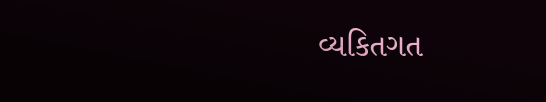વ્યકિતગત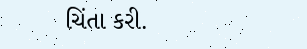ચિંતા કરી.